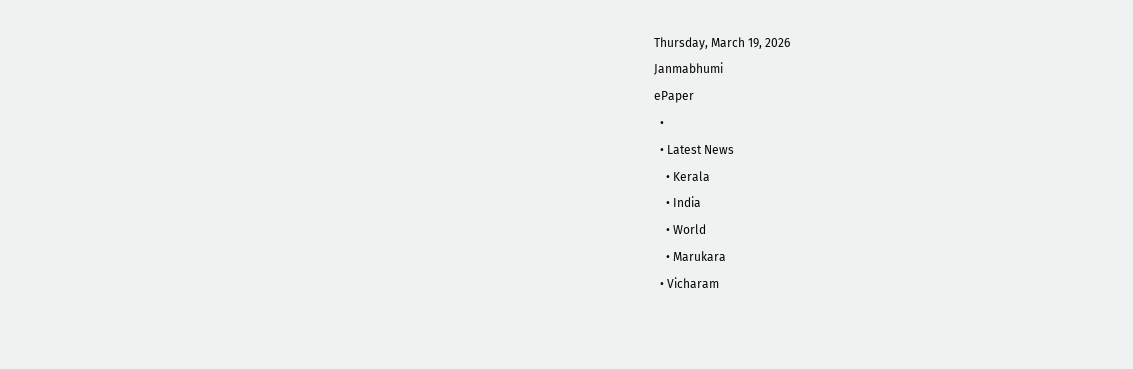Thursday, March 19, 2026
Janmabhumi
ePaper
  •
  • Latest News
    • Kerala
    • India
    • World
    • Marukara
  • Vicharam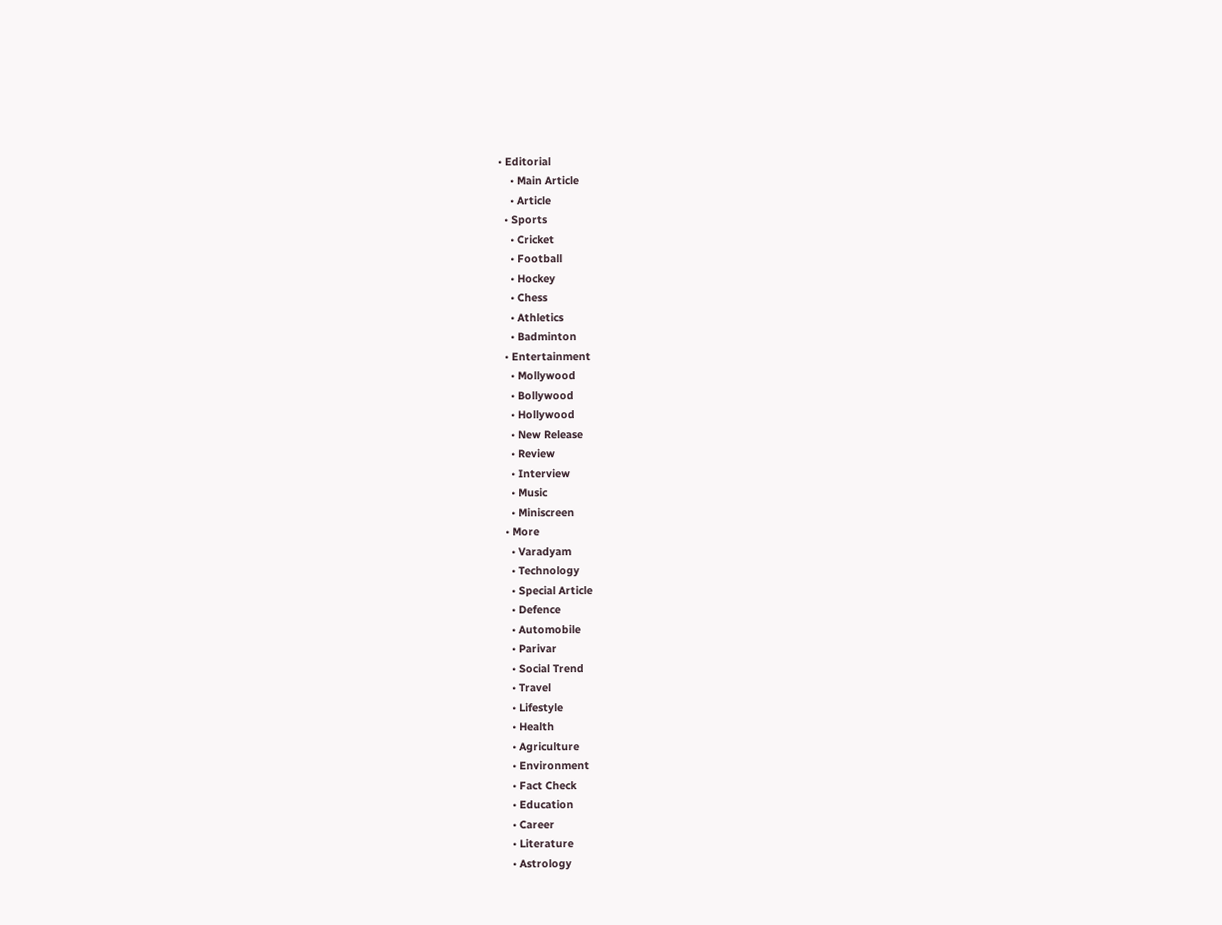• Editorial
    • Main Article
    • Article
  • Sports
    • Cricket
    • Football
    • Hockey
    • Chess
    • Athletics
    • Badminton
  • Entertainment
    • Mollywood
    • Bollywood
    • Hollywood
    • New Release
    • Review
    • Interview
    • Music
    • Miniscreen
  • More
    • Varadyam
    • Technology
    • Special Article
    • Defence
    • Automobile
    • Parivar
    • Social Trend
    • Travel
    • Lifestyle
    • Health
    • Agriculture
    • Environment
    • Fact Check
    • Education
    • Career
    • Literature
    • Astrology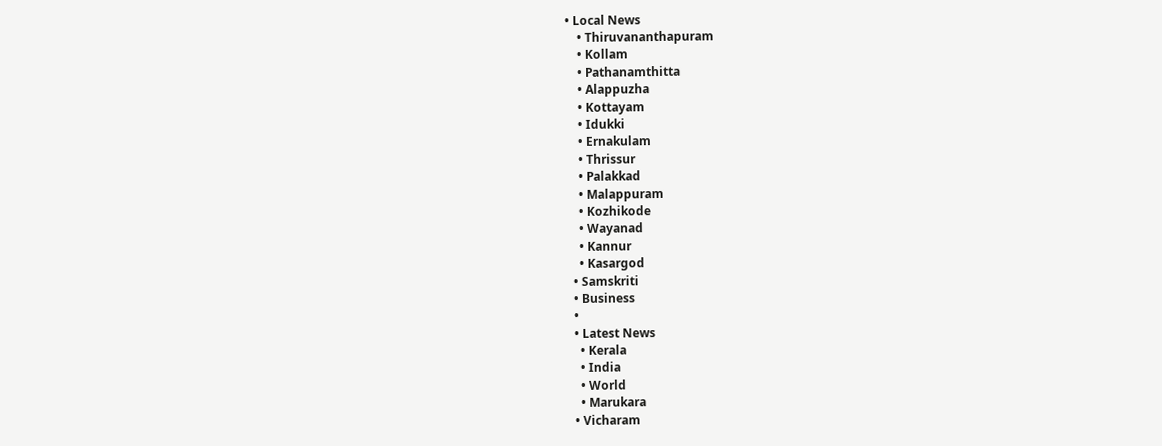• Local News
    • Thiruvananthapuram
    • Kollam
    • Pathanamthitta
    • Alappuzha
    • Kottayam
    • Idukki
    • Ernakulam
    • Thrissur
    • Palakkad
    • Malappuram
    • Kozhikode
    • Wayanad
    • Kannur
    • Kasargod
  • Samskriti
  • Business
  •
  • Latest News
    • Kerala
    • India
    • World
    • Marukara
  • Vicharam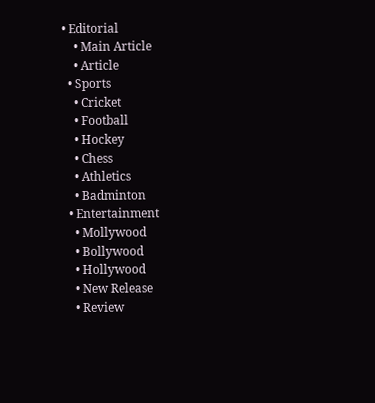• Editorial
    • Main Article
    • Article
  • Sports
    • Cricket
    • Football
    • Hockey
    • Chess
    • Athletics
    • Badminton
  • Entertainment
    • Mollywood
    • Bollywood
    • Hollywood
    • New Release
    • Review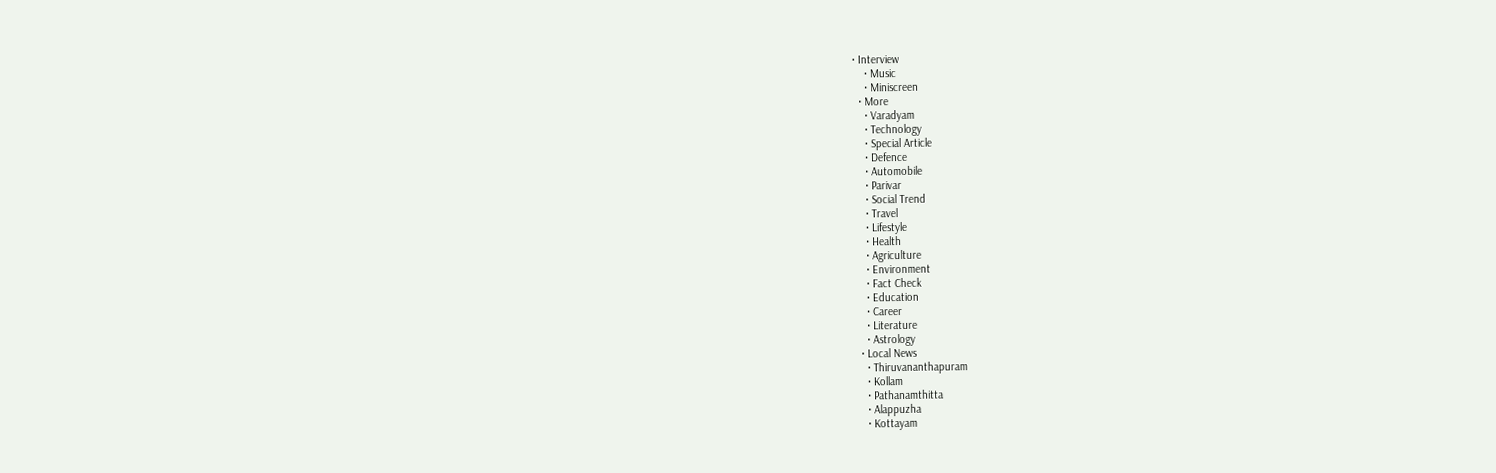• Interview
    • Music
    • Miniscreen
  • More
    • Varadyam
    • Technology
    • Special Article
    • Defence
    • Automobile
    • Parivar
    • Social Trend
    • Travel
    • Lifestyle
    • Health
    • Agriculture
    • Environment
    • Fact Check
    • Education
    • Career
    • Literature
    • Astrology
  • Local News
    • Thiruvananthapuram
    • Kollam
    • Pathanamthitta
    • Alappuzha
    • Kottayam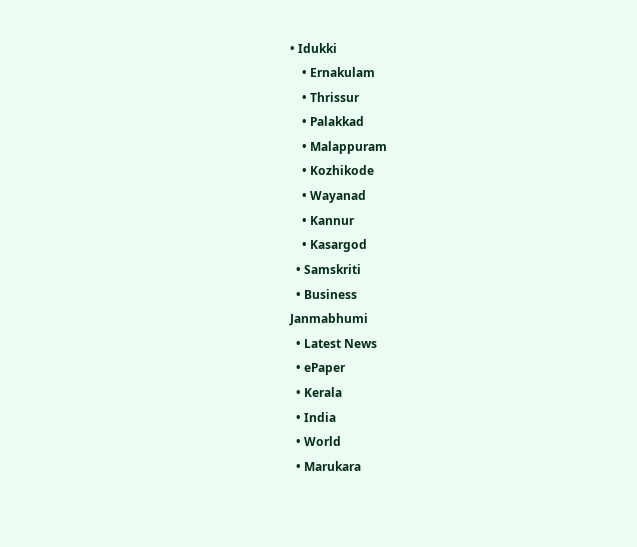• Idukki
    • Ernakulam
    • Thrissur
    • Palakkad
    • Malappuram
    • Kozhikode
    • Wayanad
    • Kannur
    • Kasargod
  • Samskriti
  • Business
Janmabhumi
  • Latest News
  • ePaper
  • Kerala
  • India
  • World
  • Marukara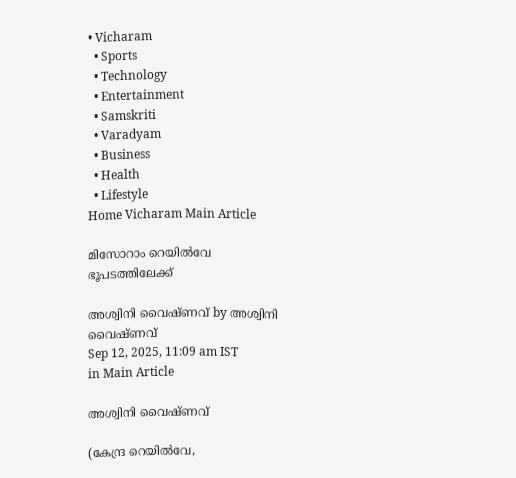• Vicharam
  • Sports
  • Technology
  • Entertainment
  • Samskriti
  • Varadyam
  • Business
  • Health
  • Lifestyle
Home Vicharam Main Article

മിസോറാം റെയില്‍വേ ഭൂപടത്തിലേക്ക്

അശ്വിനി വൈഷ്ണവ് by അശ്വിനി വൈഷ്ണവ്
Sep 12, 2025, 11:09 am IST
in Main Article

അശ്വിനി വൈഷ്ണവ്

(കേന്ദ്ര റെയില്‍വേ,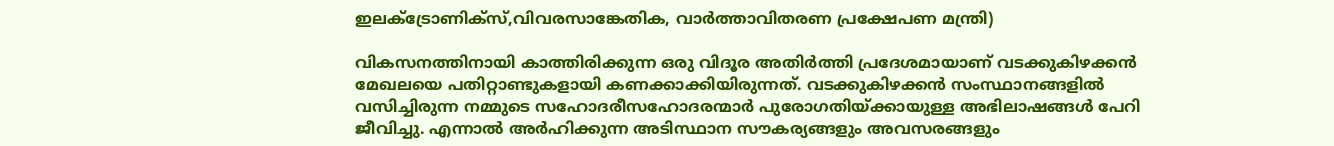ഇലക്ട്രോണിക്‌സ്,വിവരസാങ്കേതിക, വാര്‍ത്താവിതരണ പ്രക്ഷേപണ മന്ത്രി)

വികസനത്തിനായി കാത്തിരിക്കുന്ന ഒരു വിദൂര അതിര്‍ത്തി പ്രദേശമായാണ് വടക്കുകിഴക്കന്‍ മേഖലയെ പതിറ്റാണ്ടുകളായി കണക്കാക്കിയിരുന്നത്. വടക്കുകിഴക്കന്‍ സംസ്ഥാനങ്ങളില്‍ വസിച്ചിരുന്ന നമ്മുടെ സഹോദരീസഹോദരന്മാര്‍ പുരോഗതിയ്‌ക്കായുള്ള അഭിലാഷങ്ങള്‍ പേറി ജീവിച്ചു. എന്നാല്‍ അര്‍ഹിക്കുന്ന അടിസ്ഥാന സൗകര്യങ്ങളും അവസരങ്ങളും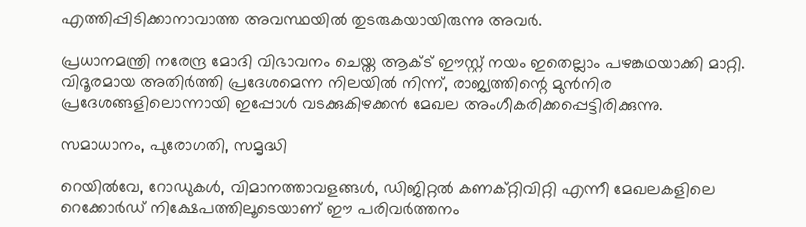എത്തിപ്പിടിക്കാനാവാത്ത അവസ്ഥയില്‍ തുടരുകയായിരുന്നു അവര്‍.

പ്രധാനമന്ത്രി നരേന്ദ്ര മോദി വിഭാവനം ചെയ്ത ആക്ട് ഈസ്റ്റ് നയം ഇതെല്ലാം പഴങ്കഥയാക്കി മാറ്റി. വിദൂരമായ അതിര്‍ത്തി പ്രദേശമെന്ന നിലയില്‍ നിന്ന്, രാജ്യത്തിന്റെ മുന്‍നിര പ്രദേശങ്ങളിലൊന്നായി ഇപ്പോള്‍ വടക്കുകിഴക്കന്‍ മേഖല അംഗീകരിക്കപ്പെട്ടിരിക്കുന്നു.

സമാധാനം, പുരോഗതി, സമൃദ്ധി

റെയില്‍വേ, റോഡുകള്‍, വിമാനത്താവളങ്ങള്‍, ഡിജിറ്റല്‍ കണക്റ്റിവിറ്റി എന്നീ മേഖലകളിലെ റെക്കോര്‍ഡ് നിക്ഷേപത്തിലൂടെയാണ് ഈ പരിവര്‍ത്തനം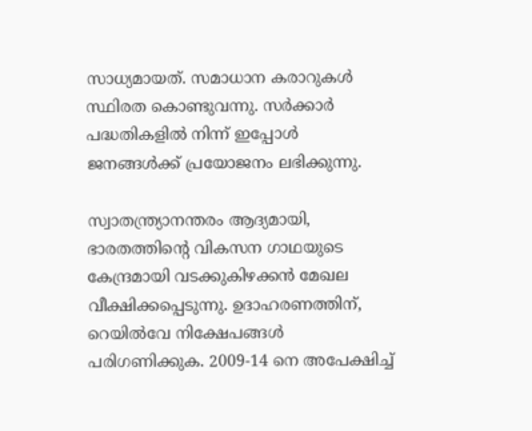സാധ്യമായത്. സമാധാന കരാറുകള്‍ സ്ഥിരത കൊണ്ടുവന്നു. സര്‍ക്കാര്‍ പദ്ധതികളില്‍ നിന്ന് ഇപ്പോള്‍ ജനങ്ങള്‍ക്ക് പ്രയോജനം ലഭിക്കുന്നു.

സ്വാതന്ത്ര്യാനന്തരം ആദ്യമായി, ഭാരതത്തിന്റെ വികസന ഗാഥയുടെ കേന്ദ്രമായി വടക്കുകിഴക്കന്‍ മേഖല വീക്ഷിക്കപ്പെടുന്നു. ഉദാഹരണത്തിന്, റെയില്‍വേ നിക്ഷേപങ്ങള്‍ പരിഗണിക്കുക. 2009-14 നെ അപേക്ഷിച്ച്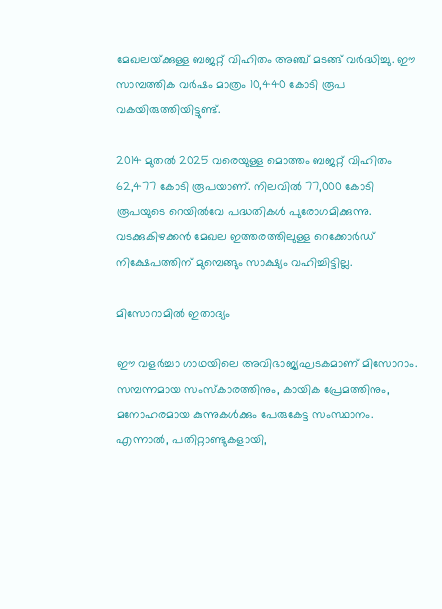മേഖലയ്‌ക്കുള്ള ബജറ്റ് വിഹിതം അഞ്ച് മടങ്ങ് വര്‍ദ്ധിച്ചു. ഈ സാമ്പത്തിക വര്‍ഷം മാത്രം 10,440 കോടി രൂപ വകയിരുത്തിയിട്ടുണ്ട്.

2014 മുതല്‍ 2025 വരെയുള്ള മൊത്തം ബജറ്റ് വിഹിതം 62,477 കോടി രൂപയാണ്. നിലവില്‍ 77,000 കോടി രൂപയുടെ റെയില്‍വേ പദ്ധതികള്‍ പുരോഗമിക്കുന്നു. വടക്കുകിഴക്കന്‍ മേഖല ഇത്തരത്തിലുള്ള റെക്കോര്‍ഡ് നിക്ഷേപത്തിന് മുമ്പെങ്ങും സാക്ഷ്യം വഹിച്ചിട്ടില്ല.

മിസോറാമില്‍ ഇതാദ്യം

ഈ വളര്‍ച്ചാ ഗാഥയിലെ അവിഭാജ്യഘടകമാണ് മിസോറാം. സമ്പന്നമായ സംസ്‌കാരത്തിനും, കായിക പ്രേമത്തിനും, മനോഹരമായ കുന്നുകള്‍ക്കും പേരുകേട്ട സംസ്ഥാനം. എന്നാല്‍, പതിറ്റാണ്ടുകളായി,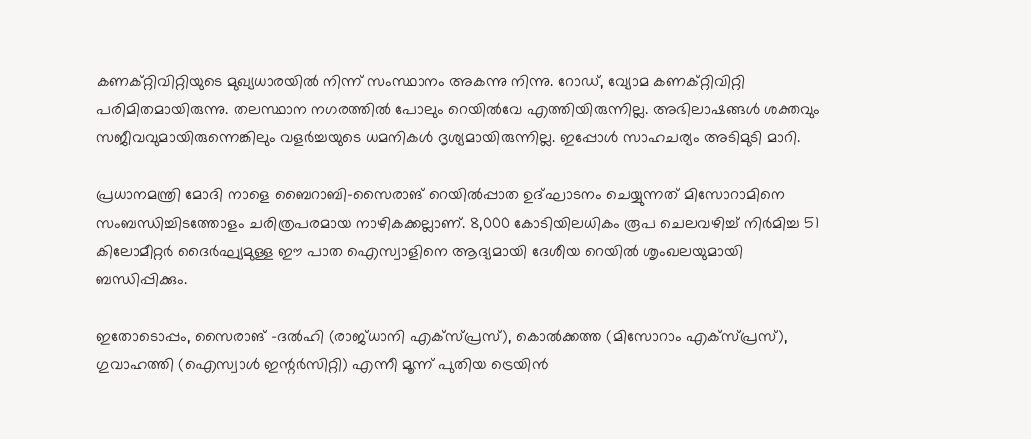കണക്റ്റിവിറ്റിയുടെ മുഖ്യധാരയില്‍ നിന്ന് സംസ്ഥാനം അകന്നു നിന്നു. റോഡ്, വ്യോമ കണക്റ്റിവിറ്റി പരിമിതമായിരുന്നു. തലസ്ഥാന നഗരത്തില്‍ പോലും റെയില്‍വേ എത്തിയിരുന്നില്ല. അഭിലാഷങ്ങള്‍ ശക്തവും സജീവവുമായിരുന്നെങ്കിലും വളര്‍ച്ചയുടെ ധമനികള്‍ ദൃശ്യമായിരുന്നില്ല. ഇപ്പോള്‍ സാഹചര്യം അടിമുടി മാറി.

പ്രധാനമന്ത്രി മോദി നാളെ ബൈറാബി-സൈരാങ് റെയില്‍പ്പാത ഉദ്ഘാടനം ചെയ്യുന്നത് മിസോറാമിനെ സംബന്ധിച്ചിടത്തോളം ചരിത്രപരമായ നാഴികക്കല്ലാണ്. 8,000 കോടിയിലധികം രൂപ ചെലവഴിച്ച് നിര്‍മിച്ച 51 കിലോമീറ്റര്‍ ദൈര്‍ഘ്യമുള്ള ഈ പാത ഐസ്വാളിനെ ആദ്യമായി ദേശീയ റെയില്‍ ശൃംഖലയുമായി ബന്ധിപ്പിക്കും.

ഇതോടൊപ്പം, സൈരാങ് -ദല്‍ഹി (രാജ്ധാനി എക്സ്പ്രസ്), കൊല്‍ക്കത്ത (മിസോറാം എക്സ്പ്രസ്), ഗുവാഹത്തി (ഐസ്വാള്‍ ഇന്റര്‍സിറ്റി) എന്നീ മൂന്ന് പുതിയ ട്രെയിന്‍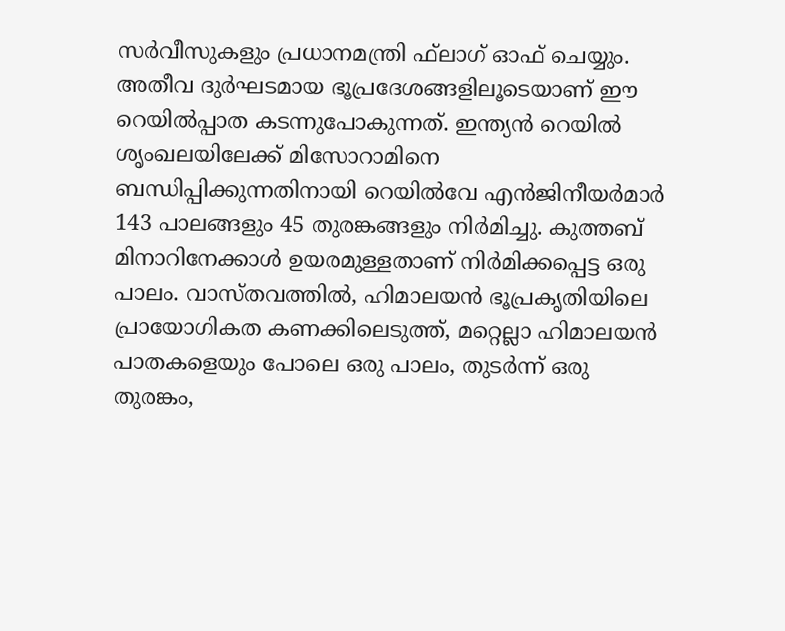സര്‍വീസുകളും പ്രധാനമന്ത്രി ഫ്‌ലാഗ് ഓഫ് ചെയ്യും. അതീവ ദുര്‍ഘടമായ ഭൂപ്രദേശങ്ങളിലൂടെയാണ് ഈ റെയില്‍പ്പാത കടന്നുപോകുന്നത്. ഇന്ത്യന്‍ റെയില്‍ ശൃംഖലയിലേക്ക് മിസോറാമിനെ ബന്ധിപ്പിക്കുന്നതിനായി റെയില്‍വേ എന്‍ജിനീയര്‍മാര്‍ 143 പാലങ്ങളും 45 തുരങ്കങ്ങളും നിര്‍മിച്ചു. കുത്തബ് മിനാറിനേക്കാള്‍ ഉയരമുള്ളതാണ് നിര്‍മിക്കപ്പെട്ട ഒരു പാലം. വാസ്തവത്തില്‍, ഹിമാലയന്‍ ഭൂപ്രകൃതിയിലെ പ്രായോഗികത കണക്കിലെടുത്ത്, മറ്റെല്ലാ ഹിമാലയന്‍ പാതകളെയും പോലെ ഒരു പാലം, തുടര്‍ന്ന് ഒരു തുരങ്കം,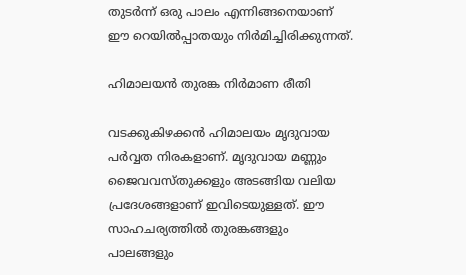തുടര്‍ന്ന് ഒരു പാലം എന്നിങ്ങനെയാണ് ഈ റെയില്‍പ്പാതയും നിര്‍മിച്ചിരിക്കുന്നത്.

ഹിമാലയന്‍ തുരങ്ക നിര്‍മാണ രീതി

വടക്കുകിഴക്കന്‍ ഹിമാലയം മൃദുവായ പര്‍വ്വത നിരകളാണ്. മൃദുവായ മണ്ണും ജൈവവസ്തുക്കളും അടങ്ങിയ വലിയ പ്രദേശങ്ങളാണ് ഇവിടെയുള്ളത്. ഈ സാഹചര്യത്തില്‍ തുരങ്കങ്ങളും പാലങ്ങളും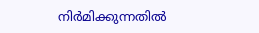നിര്‍മിക്കുന്നതില്‍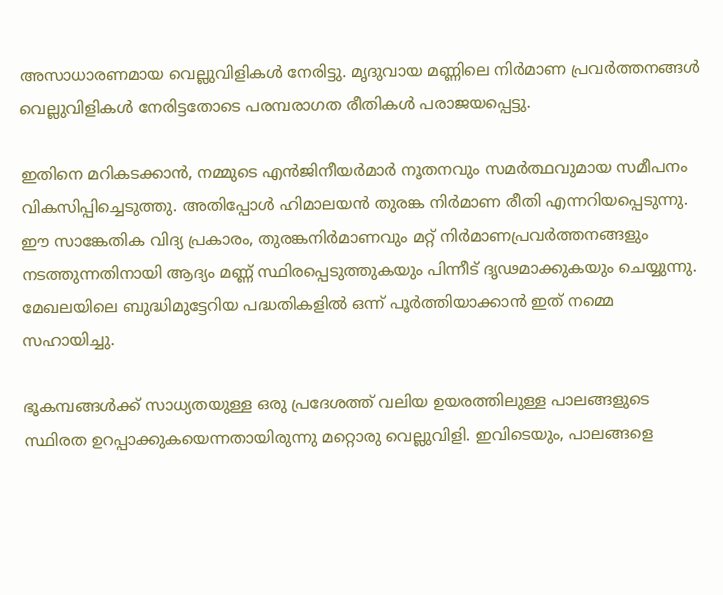അസാധാരണമായ വെല്ലുവിളികള്‍ നേരിട്ടു. മൃദുവായ മണ്ണിലെ നിര്‍മാണ പ്രവര്‍ത്തനങ്ങള്‍ വെല്ലുവിളികള്‍ നേരിട്ടതോടെ പരമ്പരാഗത രീതികള്‍ പരാജയപ്പെട്ടു.

ഇതിനെ മറികടക്കാന്‍, നമ്മുടെ എന്‍ജിനീയര്‍മാര്‍ നൂതനവും സമര്‍ത്ഥവുമായ സമീപനം വികസിപ്പിച്ചെടുത്തു. അതിപ്പോള്‍ ഹിമാലയന്‍ തുരങ്ക നിര്‍മാണ രീതി എന്നറിയപ്പെടുന്നു. ഈ സാങ്കേതിക വിദ്യ പ്രകാരം, തുരങ്കനിര്‍മാണവും മറ്റ് നിര്‍മാണപ്രവര്‍ത്തനങ്ങളും നടത്തുന്നതിനായി ആദ്യം മണ്ണ് സ്ഥിരപ്പെടുത്തുകയും പിന്നീട് ദൃഢമാക്കുകയും ചെയ്യുന്നു. മേഖലയിലെ ബുദ്ധിമുട്ടേറിയ പദ്ധതികളില്‍ ഒന്ന് പൂര്‍ത്തിയാക്കാന്‍ ഇത് നമ്മെ സഹായിച്ചു.

ഭൂകമ്പങ്ങള്‍ക്ക് സാധ്യതയുള്ള ഒരു പ്രദേശത്ത് വലിയ ഉയരത്തിലുള്ള പാലങ്ങളുടെ സ്ഥിരത ഉറപ്പാക്കുകയെന്നതായിരുന്നു മറ്റൊരു വെല്ലുവിളി. ഇവിടെയും, പാലങ്ങളെ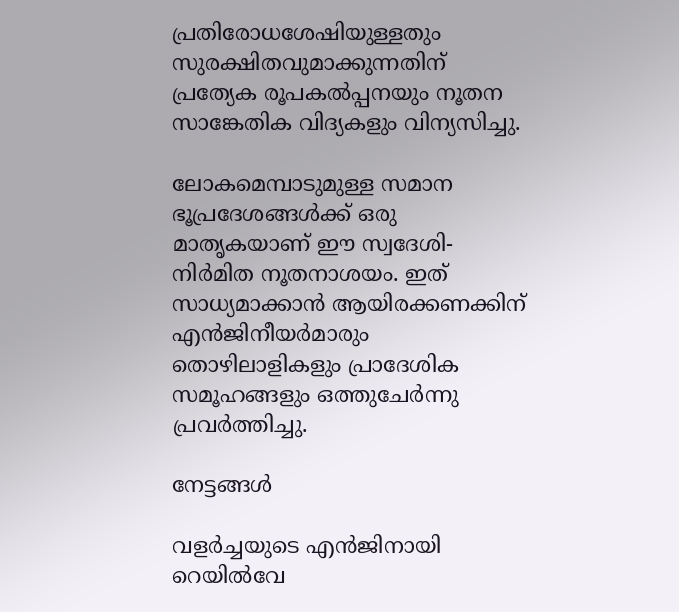പ്രതിരോധശേഷിയുള്ളതും സുരക്ഷിതവുമാക്കുന്നതിന് പ്രത്യേക രൂപകല്‍പ്പനയും നൂതന സാങ്കേതിക വിദ്യകളും വിന്യസിച്ചു.

ലോകമെമ്പാടുമുള്ള സമാന ഭൂപ്രദേശങ്ങള്‍ക്ക് ഒരു മാതൃകയാണ് ഈ സ്വദേശി-നിര്‍മിത നൂതനാശയം. ഇത് സാധ്യമാക്കാന്‍ ആയിരക്കണക്കിന് എന്‍ജിനീയര്‍മാരും തൊഴിലാളികളും പ്രാദേശിക സമൂഹങ്ങളും ഒത്തുചേര്‍ന്നു പ്രവര്‍ത്തിച്ചു.

നേട്ടങ്ങള്‍

വളര്‍ച്ചയുടെ എന്‍ജിനായി റെയില്‍വേ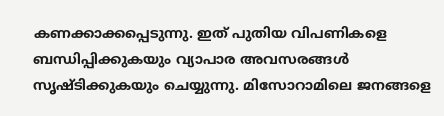കണക്കാക്കപ്പെടുന്നു. ഇത് പുതിയ വിപണികളെ ബന്ധിപ്പിക്കുകയും വ്യാപാര അവസരങ്ങള്‍ സൃഷ്ടിക്കുകയും ചെയ്യുന്നു. മിസോറാമിലെ ജനങ്ങളെ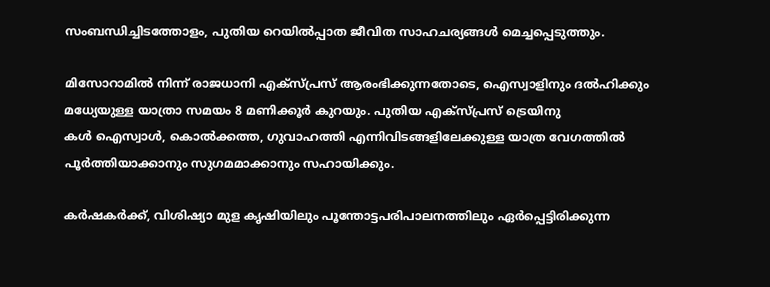സംബന്ധിച്ചിടത്തോളം, പുതിയ റെയില്‍പ്പാത ജീവിത സാഹചര്യങ്ങള്‍ മെച്ചപ്പെടുത്തും.

മിസോറാമില്‍ നിന്ന് രാജധാനി എക്‌സ്പ്രസ് ആരംഭിക്കുന്നതോടെ, ഐസ്വാളിനും ദല്‍ഹിക്കും മധ്യേയുള്ള യാത്രാ സമയം 8 മണിക്കൂര്‍ കുറയും. പുതിയ എക്‌സ്പ്രസ് ട്രെയിനു
കള്‍ ഐസ്വാള്‍, കൊല്‍ക്കത്ത, ഗുവാഹത്തി എന്നിവിടങ്ങളിലേക്കുള്ള യാത്ര വേഗത്തില്‍ പൂര്‍ത്തിയാക്കാനും സുഗമമാക്കാനും സഹായിക്കും.

കര്‍ഷകര്‍ക്ക്, വിശിഷ്യാ മുള കൃഷിയിലും പൂന്തോട്ടപരിപാലനത്തിലും ഏര്‍പ്പെട്ടിരിക്കുന്ന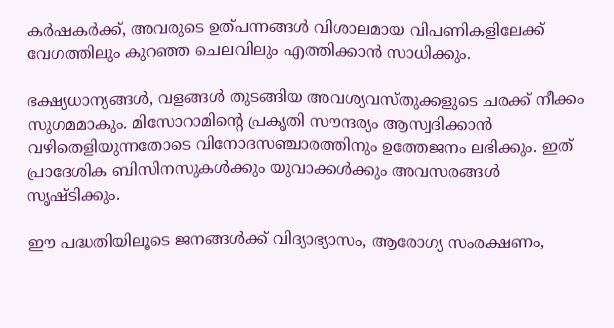കര്‍ഷകര്‍ക്ക്, അവരുടെ ഉത്പന്നങ്ങള്‍ വിശാലമായ വിപണികളിലേക്ക് വേഗത്തിലും കുറഞ്ഞ ചെലവിലും എത്തിക്കാന്‍ സാധിക്കും.

ഭക്ഷ്യധാന്യങ്ങള്‍, വളങ്ങള്‍ തുടങ്ങിയ അവശ്യവസ്തുക്കളുടെ ചരക്ക് നീക്കം സുഗമമാകും. മിസോറാമിന്റെ പ്രകൃതി സൗന്ദര്യം ആസ്വദിക്കാന്‍ വഴിതെളിയുന്നതോടെ വിനോദസഞ്ചാരത്തിനും ഉത്തേജനം ലഭിക്കും. ഇത് പ്രാദേശിക ബിസിനസുകള്‍ക്കും യുവാക്കള്‍ക്കും അവസരങ്ങള്‍ സൃഷ്ടിക്കും.

ഈ പദ്ധതിയിലൂടെ ജനങ്ങള്‍ക്ക് വിദ്യാഭ്യാസം, ആരോഗ്യ സംരക്ഷണം,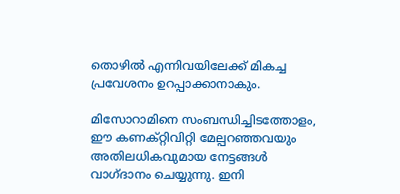തൊഴില്‍ എന്നിവയിലേക്ക് മികച്ച പ്രവേശനം ഉറപ്പാക്കാനാകും.

മിസോറാമിനെ സംബന്ധിച്ചിടത്തോളം, ഈ കണക്റ്റിവിറ്റി മേല്പറഞ്ഞവയും അതിലധികവുമായ നേട്ടങ്ങള്‍ വാഗ്ദാനം ചെയ്യുന്നു. ഇനി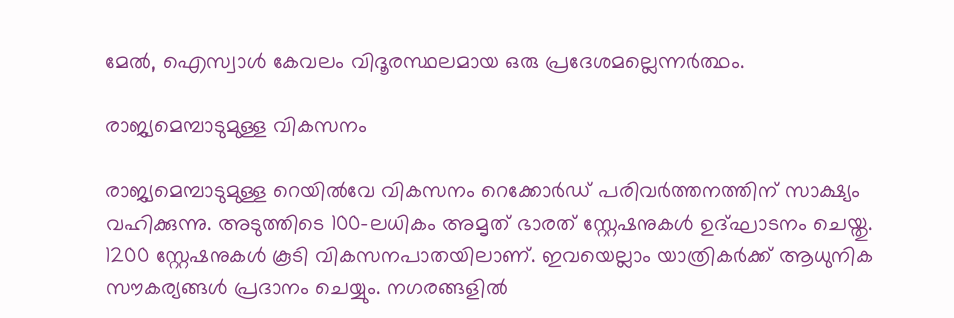മേല്‍, ഐസ്വാള്‍ കേവലം വിദൂരസ്ഥലമായ ഒരു പ്രദേശമല്ലെന്നര്‍ത്ഥം.

രാജ്യമെമ്പാടുമുള്ള വികസനം

രാജ്യമെമ്പാടുമുള്ള റെയില്‍വേ വികസനം റെക്കോര്‍ഡ് പരിവര്‍ത്തനത്തിന് സാക്ഷ്യം വഹിക്കുന്നു. അടുത്തിടെ 100-ലധികം അമൃത് ഭാരത് സ്റ്റേഷനുകള്‍ ഉദ്ഘാടനം ചെയ്തു. 1200 സ്റ്റേഷനുകള്‍ കൂടി വികസനപാതയിലാണ്. ഇവയെല്ലാം യാത്രികര്‍ക്ക് ആധുനിക സൗകര്യങ്ങള്‍ പ്രദാനം ചെയ്യും. നഗരങ്ങളില്‍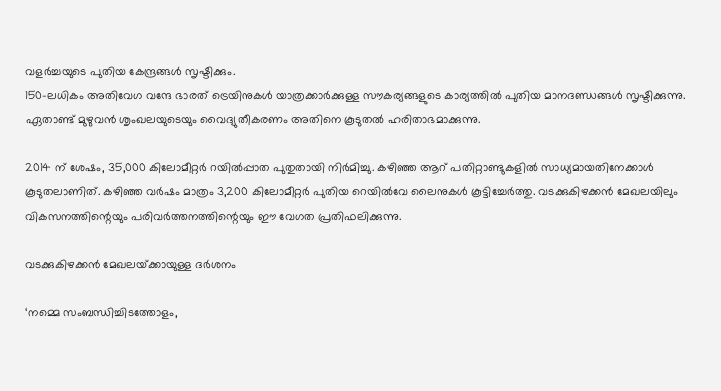വളര്‍ച്ചയുടെ പുതിയ കേന്ദ്രങ്ങള്‍ സൃഷ്ടിക്കും.
150-ലധികം അതിവേഗ വന്ദേ ഭാരത് ട്രെയിനുകള്‍ യാത്രക്കാര്‍ക്കുള്ള സൗകര്യങ്ങളുടെ കാര്യത്തില്‍ പുതിയ മാനദണ്ഡങ്ങള്‍ സൃഷ്ടിക്കുന്നു. ഏതാണ്ട് മുഴുവന്‍ ശൃംഖലയുടെയും വൈദ്യുതീകരണം അതിനെ കൂടുതല്‍ ഹരിതാഭമാക്കുന്നു.

2014 ന് ശേഷം, 35,000 കിലോമീറ്റര്‍ റയില്‍പ്പാത പുതുതായി നിര്‍മിച്ചു. കഴിഞ്ഞ ആറ് പതിറ്റാണ്ടുകളില്‍ സാധ്യമായതിനേക്കാള്‍ കൂടുതലാണിത്. കഴിഞ്ഞ വര്‍ഷം മാത്രം 3,200 കിലോമീറ്റര്‍ പുതിയ റെയില്‍വേ ലൈനുകള്‍ കൂട്ടിച്ചേര്‍ത്തു. വടക്കുകിഴക്കന്‍ മേഖലയിലും വികസനത്തിന്റെയും പരിവര്‍ത്തനത്തിന്റെയും ഈ വേഗത പ്രതിഫലിക്കുന്നു.

വടക്കുകിഴക്കന്‍ മേഖലയ്‌ക്കായുള്ള ദര്‍ശനം

‘നമ്മെ സംബന്ധിച്ചിടത്തോളം,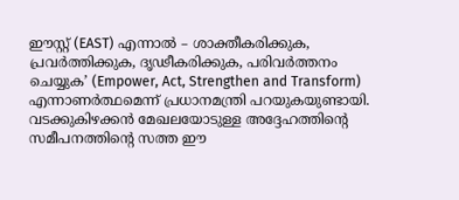ഈസ്റ്റ് (EAST) എന്നാല്‍ – ശാക്തീകരിക്കുക, പ്രവര്‍ത്തിക്കുക, ദൃഢീകരിക്കുക, പരിവര്‍ത്തനം ചെയ്യുക’ (Empower, Act, Strengthen and Transform) എന്നാണര്‍ത്ഥമെന്ന് പ്രധാനമന്ത്രി പറയുകയുണ്ടായി. വടക്കുകിഴക്കന്‍ മേഖലയോടുള്ള അദ്ദേഹത്തിന്റെ സമീപനത്തിന്റെ സത്ത ഈ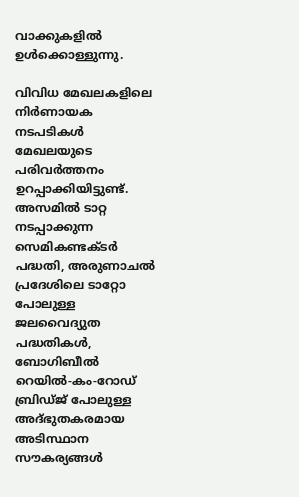വാക്കുകളില്‍ ഉള്‍ക്കൊള്ളുന്നു.

വിവിധ മേഖലകളിലെ നിര്‍ണായക നടപടികള്‍ മേഖലയുടെ പരിവര്‍ത്തനം ഉറപ്പാക്കിയിട്ടുണ്ട്. അസമില്‍ ടാറ്റ നടപ്പാക്കുന്ന സെമികണ്ടക്ടര്‍ പദ്ധതി, അരുണാചല്‍ പ്രദേശിലെ ടാറ്റോ പോലുള്ള ജലവൈദ്യുത പദ്ധതികള്‍, ബോഗിബീല്‍ റെയില്‍-കം-റോഡ് ബ്രിഡ്ജ് പോലുള്ള അദ്ഭുതകരമായ അടിസ്ഥാന സൗകര്യങ്ങള്‍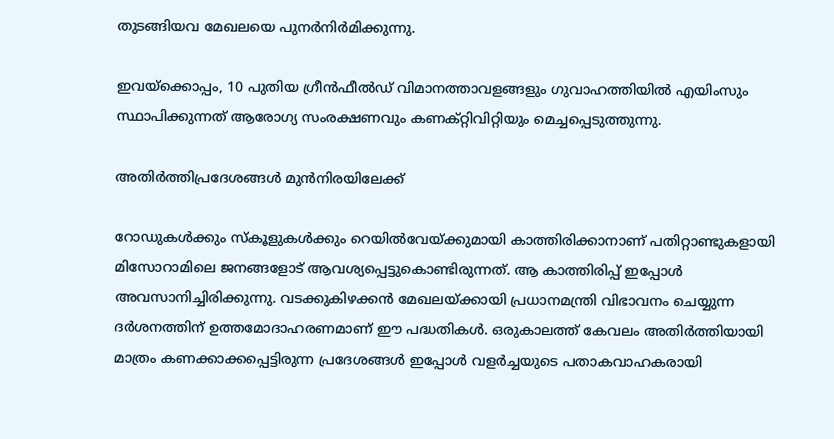തുടങ്ങിയവ മേഖലയെ പുനര്‍നിര്‍മിക്കുന്നു.

ഇവയ്‌ക്കൊപ്പം, 10 പുതിയ ഗ്രീന്‍ഫീല്‍ഡ് വിമാനത്താവളങ്ങളും ഗുവാഹത്തിയില്‍ എയിംസും സ്ഥാപിക്കുന്നത് ആരോഗ്യ സംരക്ഷണവും കണക്റ്റിവിറ്റിയും മെച്ചപ്പെടുത്തുന്നു.

അതിര്‍ത്തിപ്രദേശങ്ങള്‍ മുന്‍നിരയിലേക്ക്

റോഡുകള്‍ക്കും സ്‌കൂളുകള്‍ക്കും റെയില്‍വേയ്‌ക്കുമായി കാത്തിരിക്കാനാണ് പതിറ്റാണ്ടുകളായി മിസോറാമിലെ ജനങ്ങളോട് ആവശ്യപ്പെട്ടുകൊണ്ടിരുന്നത്. ആ കാത്തിരിപ്പ് ഇപ്പോള്‍ അവസാനിച്ചിരിക്കുന്നു. വടക്കുകിഴക്കന്‍ മേഖലയ്‌ക്കായി പ്രധാനമന്ത്രി വിഭാവനം ചെയ്യുന്ന ദര്‍ശനത്തിന് ഉത്തമോദാഹരണമാണ് ഈ പദ്ധതികള്‍. ഒരുകാലത്ത് കേവലം അതിര്‍ത്തിയായി മാത്രം കണക്കാക്കപ്പെട്ടിരുന്ന പ്രദേശങ്ങള്‍ ഇപ്പോള്‍ വളര്‍ച്ചയുടെ പതാകവാഹകരായി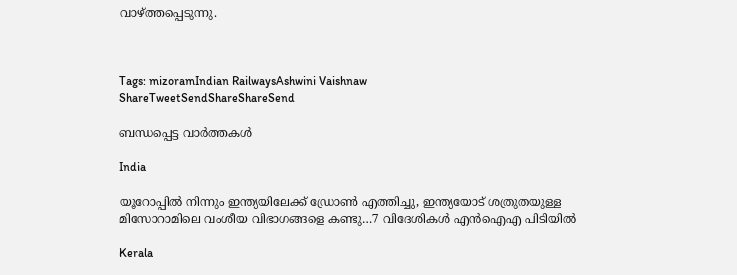വാഴ്‌ത്തപ്പെടുന്നു.



Tags: mizoramIndian RailwaysAshwini Vaishnaw
ShareTweetSendShareShareSend

ബന്ധപ്പെട്ട വാര്‍ത്തകള്‍

India

യൂറോപ്പിൽ നിന്നും ഇന്ത്യയിലേക്ക് ഡ്രോൺ എത്തിച്ചു, ഇന്ത്യയോട് ശത്രുതയുള്ള മിസോറാമിലെ വംശീയ വിഭാഗങ്ങളെ കണ്ടു…7 വിദേശികൾ എൻഐഎ പിടിയില്‍

Kerala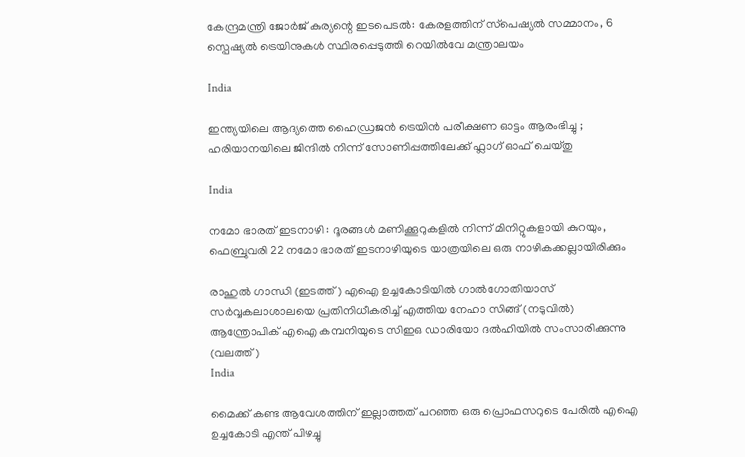കേന്ദ്രമന്ത്രി ജോർജ് കുര്യന്റെ ഇടപെടൽ: കേരളത്തിന് സ്‌പെഷ്യൽ സമ്മാനം, 6 സ്പെഷ്യൽ ട്രെയിനുകൾ സ്ഥിരപ്പെടുത്തി റെയിൽവേ മന്ത്രാലയം

India

ഇന്ത്യയിലെ ആദ്യത്തെ ഹൈഡ്രജൻ ട്രെയിൻ പരീക്ഷണ ഓട്ടം ആരംഭിച്ചു ; ഹരിയാനയിലെ ജിന്ദിൽ നിന്ന് സോണിപ്പത്തിലേക്ക് ഫ്ലാഗ് ഓഫ് ചെയ്തു

India

നമോ ഭാരത് ഇടനാഴി : ദൂരങ്ങൾ മണിക്കൂറുകളിൽ നിന്ന് മിനിറ്റുകളായി കുറയും, ഫെബ്രുവരി 22 നമോ ഭാരത് ഇടനാഴിയുടെ യാത്രയിലെ ഒരു നാഴികക്കല്ലായിരിക്കും

രാഹുല്‍ ഗാന്ധി (ഇടത്ത്) എഐ ഉച്ചകോടിയില്‍ ഗാല്‍ഗോതിയാസ് സര്‍വ്വകലാശാലയെ പ്രതിനിധീകരിച്ച് എത്തിയ നേഹാ സിങ്ങ് (നടുവില്‍) ആന്ത്രോപിക് എഐ കമ്പനിയുടെ സിഇഒ ഡാരിയോ ദല്‍ഹിയില്‍ സംസാരിക്കുന്നു (വലത്ത്)
India

മൈക്ക് കണ്ട ആവേശത്തിന് ഇല്ലാത്തത് പറഞ്ഞ ഒരു പ്രൊഫസറുടെ പേരില്‍ എഐ ഉച്ചകോടി എന്ത് പിഴച്ചു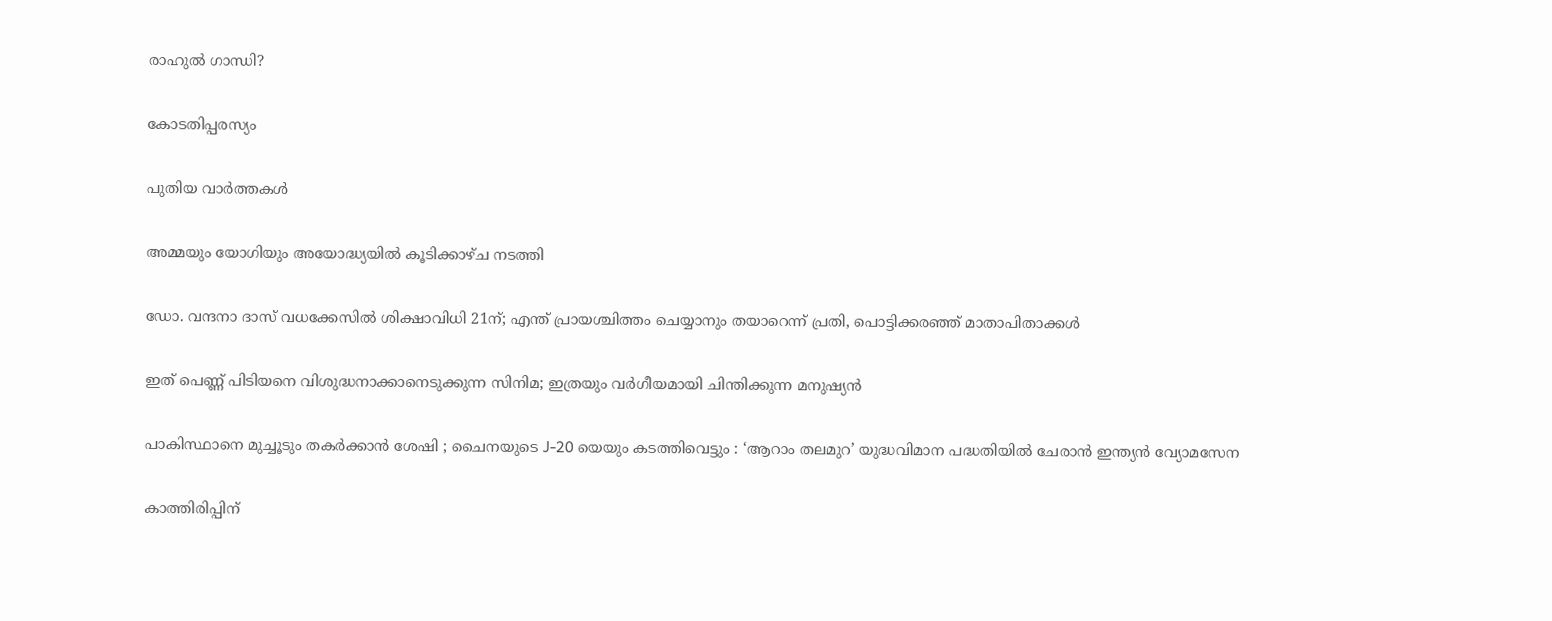രാഹുല്‍ ഗാന്ധി?

കോടതിപ്പരസ്യം

പുതിയ വാര്‍ത്തകള്‍

അമ്മയും യോഗിയും അയോദ്ധ്യയിൽ കൂടിക്കാഴ്ച നടത്തി

ഡോ. വന്ദനാ ദാസ് വധക്കേസിൽ ശിക്ഷാവിധി 21ന്; എന്ത് പ്രായശ്ചിത്തം ചെയ്യാനും തയാറെന്ന് പ്രതി, പൊട്ടിക്കരഞ്ഞ് മാതാപിതാക്കൾ

ഇത് പെണ്ണ് പിടിയനെ വിശുദ്ധനാക്കാനെടുക്കുന്ന സിനിമ; ഇത്രയും വർഗീയമായി ചിന്തിക്കുന്ന മനുഷ്യൻ

പാകിസ്ഥാനെ മുച്ചൂടും തകർക്കാൻ ശേഷി ; ചൈനയുടെ J-20 യെയും കടത്തിവെട്ടും : ‘ആറാം തലമുറ’ യുദ്ധവിമാന പദ്ധതിയിൽ ചേരാൻ ഇന്ത്യൻ വ്യോമസേന

കാത്തിരിപ്പിന്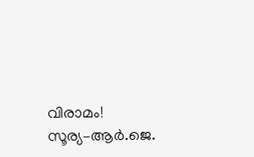വിരാമം! സൂര്യ–ആർ.ജെ.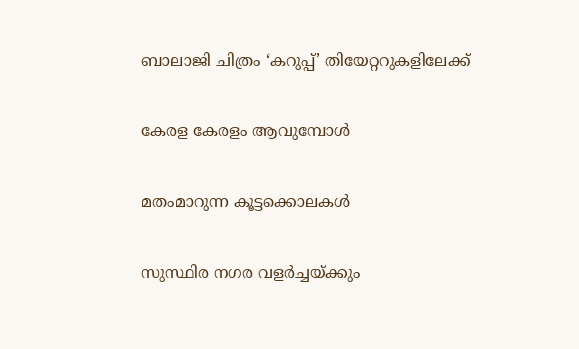ബാലാജി ചിത്രം ‘കറുപ്പ്’ തിയേറ്ററുകളിലേക്ക്

കേരള കേരളം ആവുമ്പോൾ

മതംമാറുന്ന കൂട്ടക്കൊലകള്‍

സുസ്ഥിര നഗര വളര്‍ച്ചയ്‌ക്കും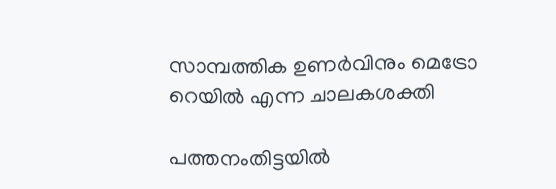സാമ്പത്തിക ഉണര്‍വിനും മെട്രോ റെയില്‍ എന്ന ചാലകശക്തി

പത്തനംതിട്ടയിൽ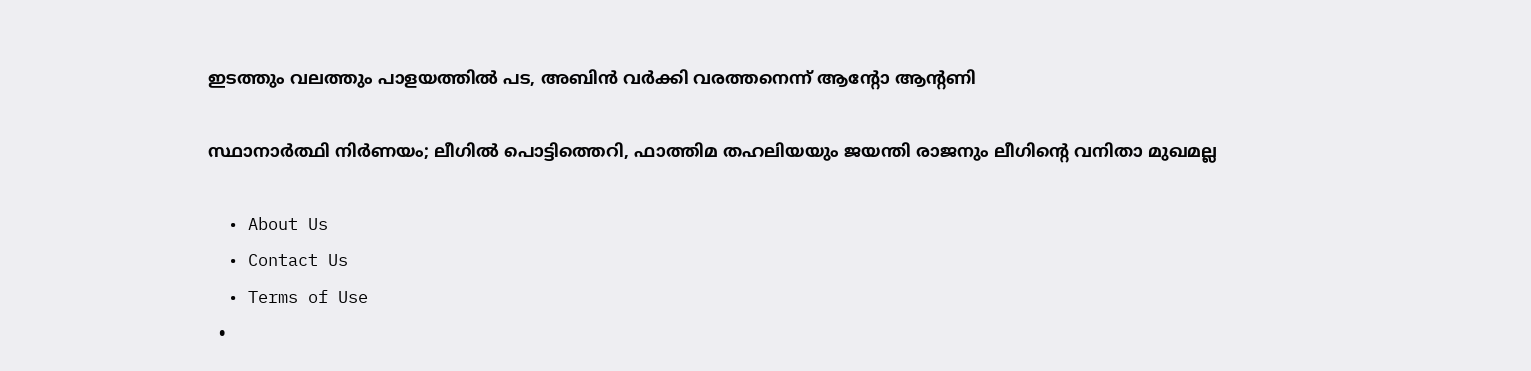ഇടത്തും വലത്തും പാളയത്തിൽ പട, അബിന്‍ വര്‍ക്കി വരത്തനെന്ന് ആന്റോ ആന്റണി

സ്ഥാനാർത്ഥി നിർണയം; ലീഗിൽ പൊട്ടിത്തെറി, ഫാത്തിമ തഹലിയയും ജയന്തി രാജനും ലീഗിന്റെ വനിതാ മുഖമല്ല

  • About Us
  • Contact Us
  • Terms of Use
  •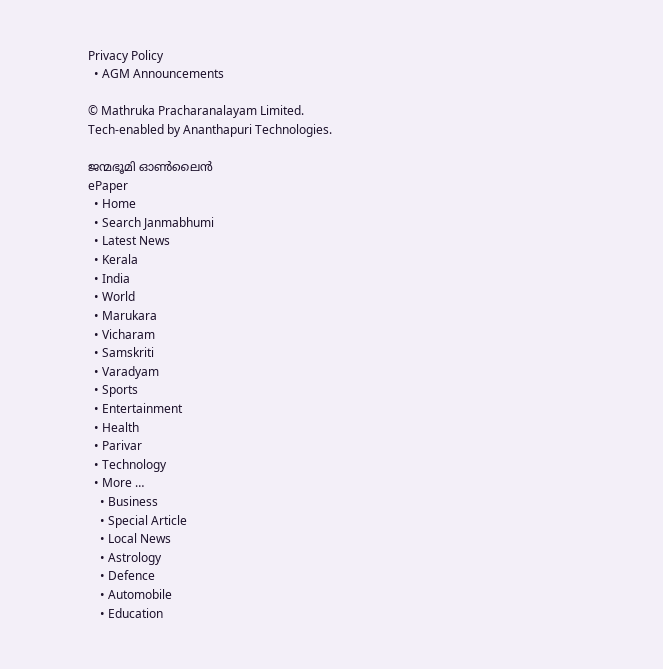Privacy Policy
  • AGM Announcements

© Mathruka Pracharanalayam Limited.
Tech-enabled by Ananthapuri Technologies.

ജന്മഭൂമി ഓണ്‍ലൈന്‍
ePaper
  • Home
  • Search Janmabhumi
  • Latest News
  • Kerala
  • India
  • World
  • Marukara
  • Vicharam
  • Samskriti
  • Varadyam
  • Sports
  • Entertainment
  • Health
  • Parivar
  • Technology
  • More …
    • Business
    • Special Article
    • Local News
    • Astrology
    • Defence
    • Automobile
    • Education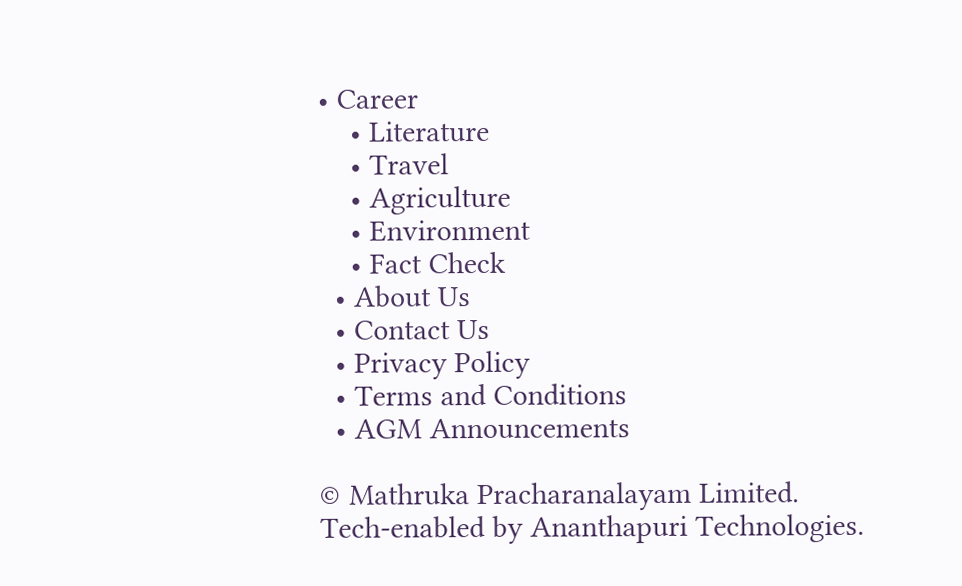• Career
    • Literature
    • Travel
    • Agriculture
    • Environment
    • Fact Check
  • About Us
  • Contact Us
  • Privacy Policy
  • Terms and Conditions
  • AGM Announcements

© Mathruka Pracharanalayam Limited.
Tech-enabled by Ananthapuri Technologies.